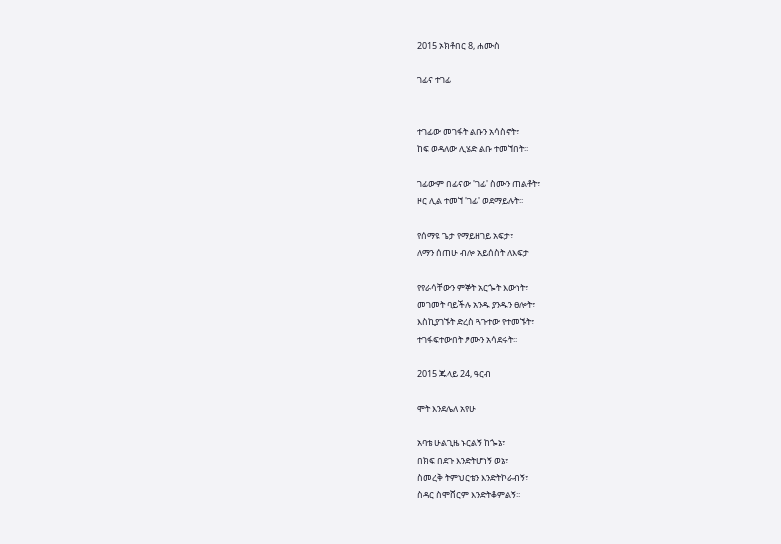2015 ኦክቶበር 8, ሐሙስ

ገፊና ተገፊ


ተገፊው መገፋት ልቡን አሳስኖት፣
ከፍ ወዳለው ሊሄድ ልቡ ተመኘበት፡፡

ገፊውም በፊናው 'ገፊ' ስሙን ጠልቶት፣
ዞር ሊል ተመኘ 'ገፊ' ወደማይሉት፡፡

የሰማዩ ጌታ የማይዘገይ አፍታ፣
ለማን ሰጠሁ ብሎ አይሰስት ለእፍታ

የየራሳቸውን ምኞት አርጐት እውነት፣
መገመት ባይችሉ አንዱ ያንዱን ፀሎት፣
እስኪያገኙት ድረስ ጓጉተው የተመኙት፣
ተገፋፍተውበት ፆሙን አሳደሩት፡፡

2015 ጁላይ 24, ዓርብ

ሞት እንደሌለ አየሁ

አባቴ ሁልጊዜ ኑርልኝ ከጐኔ፣
በክፍ በደጉ እንድትሆነኝ ወኔ፣
ስመረቅ ትምህርቴን እንድትኮራብኝ፣
ስዳር ስሞሸርም እንድትቆምልኝ፡፡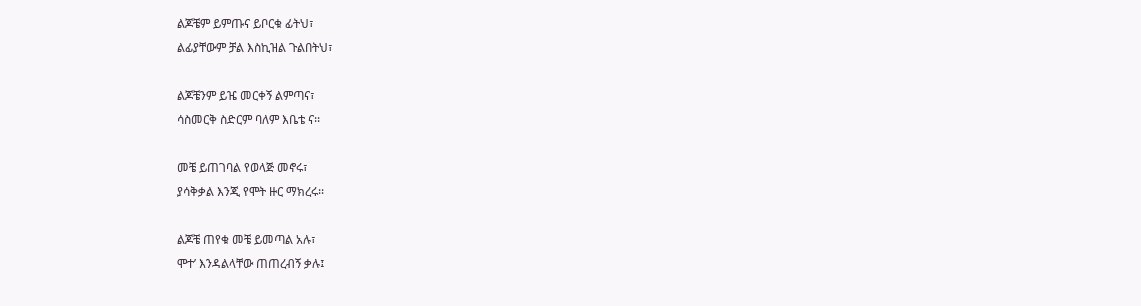ልጆቼም ይምጡና ይቦርቁ ፊትህ፣
ልፊያቸውም ቻል እስኪዝል ጉልበትህ፣

ልጆቼንም ይዤ መርቀኝ ልምጣና፣
ሳስመርቅ ስድርም ባለም እቤቴ ና፡፡

መቼ ይጠገባል የወላጅ መኖሩ፣
ያሳቅቃል እንጂ የሞት ዙር ማክረሩ፡፡

ልጆቼ ጠየቁ መቼ ይመጣል አሉ፣
ሞተ’ እንዳልላቸው ጠጠረብኝ ቃሉ፤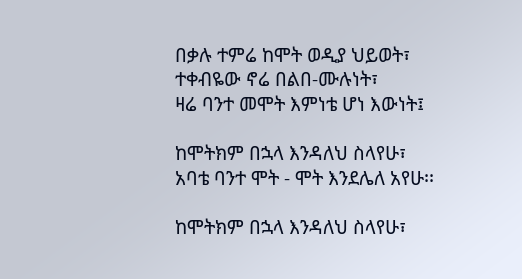በቃሉ ተምሬ ከሞት ወዲያ ህይወት፣
ተቀብዬው ኖሬ በልበ-ሙሉነት፣
ዛሬ ባንተ መሞት እምነቴ ሆነ እውነት፤

ከሞትክም በኋላ እንዳለህ ስላየሁ፣
አባቴ ባንተ ሞት - ሞት እንደሌለ አየሁ፡፡

ከሞትክም በኋላ እንዳለህ ስላየሁ፣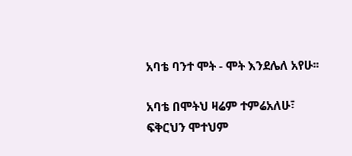አባቴ ባንተ ሞት - ሞት እንደሌለ አየሁ፡፡

አባቴ በሞትህ ዛሬም ተምሬአለሁ፣
ፍቅርህን ሞተህም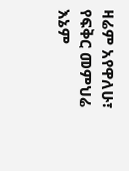ዛሬም አየዋለሁ፣
የፍቅር መምህሬ እኔም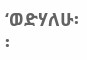‘ወድሃለሁ፡፡